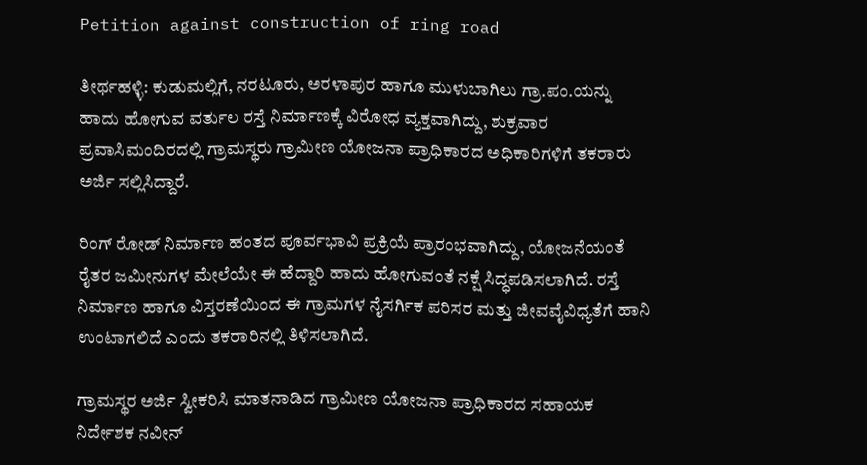Petition against construction of ring road

ತೀರ್ಥಹಳ್ಳಿ: ಕುಡುಮಲ್ಲಿಗೆ, ನರಟೂರು, ಅರಳಾಪುರ ಹಾಗೂ ಮುಳುಬಾಗಿಲು ಗ್ರಾ.ಪಂ.ಯನ್ನು ಹಾದು ಹೋಗುವ ವರ್ತುಲ ರಸ್ತೆ ನಿರ್ಮಾಣಕ್ಕೆ ವಿರೋಧ ವ್ಯಕ್ತವಾಗಿದ್ದು, ಶುಕ್ರವಾರ ಪ್ರವಾಸಿಮಂದಿರದಲ್ಲಿ ಗ್ರಾಮಸ್ಥರು ಗ್ರಾಮೀಣ ಯೋಜನಾ ಪ್ರಾಧಿಕಾರದ ಅಧಿಕಾರಿಗಳಿಗೆ ತಕರಾರು ಅರ್ಜಿ ಸಲ್ಲಿಸಿದ್ದಾರೆ.

ರಿಂಗ್ ರೋಡ್ ನಿರ್ಮಾಣ ಹಂತದ ಪೂರ್ವಭಾವಿ ಪ್ರಕ್ರಿಯೆ ಪ್ರಾರಂಭವಾಗಿದ್ದು, ಯೋಜನೆಯಂತೆ ರೈತರ ಜಮೀನುಗಳ ಮೇಲೆಯೇ ಈ ಹೆದ್ದಾರಿ ಹಾದು ಹೋಗುವಂತೆ ನಕ್ಷೆ ಸಿದ್ಧಪಡಿಸಲಾಗಿದೆ. ರಸ್ತೆ ನಿರ್ಮಾಣ ಹಾಗೂ ವಿಸ್ತರಣೆಯಿಂದ ಈ ಗ್ರಾಮಗಳ ನೈಸರ್ಗಿಕ ಪರಿಸರ ಮತ್ತು ಜೀವವೈವಿಧ್ಯತೆಗೆ ಹಾನಿ ಉಂಟಾಗಲಿದೆ ಎಂದು ತಕರಾರಿನಲ್ಲಿ ತಿಳಿಸಲಾಗಿದೆ.

ಗ್ರಾಮಸ್ಥರ ಅರ್ಜಿ ಸ್ವೀಕರಿಸಿ ಮಾತನಾಡಿದ ಗ್ರಾಮೀಣ ಯೋಜನಾ ಪ್ರಾಧಿಕಾರದ ಸಹಾಯಕ ನಿರ್ದೇಶಕ ನವೀನ್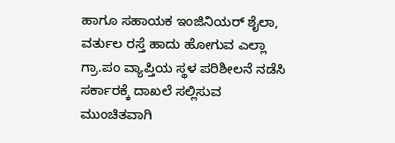ಹಾಗೂ ಸಹಾಯಕ ಇಂಜಿನಿಯರ್ ಶೈಲಾ, ವರ್ತುಲ ರಸ್ತೆ ಹಾದು ಹೋಗುವ ಎಲ್ಲಾ ಗ್ರಾ.ಪಂ ವ್ಯಾಪ್ತಿಯ ಸ್ಥಳ ಪರಿಶೀಲನೆ ನಡೆಸಿ ಸರ್ಕಾರಕ್ಕೆ ದಾಖಲೆ ಸಲ್ಲಿಸುವ ಮುಂಚಿತವಾಗಿ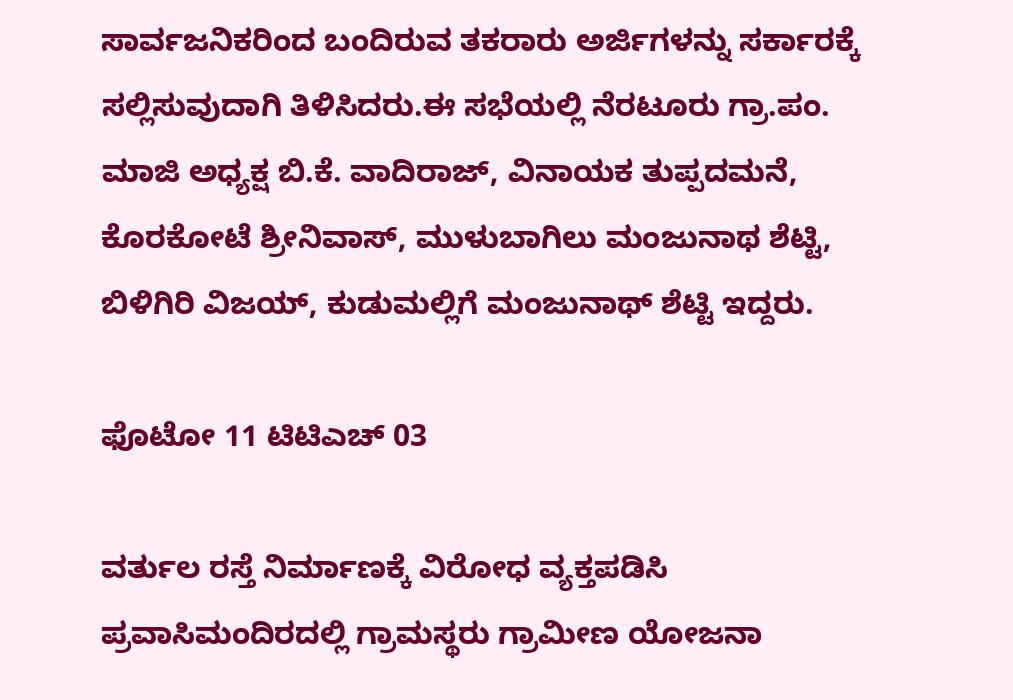ಸಾರ್ವಜನಿಕರಿಂದ ಬಂದಿರುವ ತಕರಾರು ಅರ್ಜಿಗಳನ್ನು ಸರ್ಕಾರಕ್ಕೆ ಸಲ್ಲಿಸುವುದಾಗಿ ತಿಳಿಸಿದರು.ಈ ಸಭೆಯಲ್ಲಿ ನೆರಟೂರು ಗ್ರಾ.ಪಂ. ಮಾಜಿ ಅಧ್ಯಕ್ಷ ಬಿ.ಕೆ. ವಾದಿರಾಜ್, ವಿನಾಯಕ ತುಪ್ಪದಮನೆ, ಕೊರಕೋಟೆ ಶ್ರೀನಿವಾಸ್, ಮುಳುಬಾಗಿಲು ಮಂಜುನಾಥ ಶೆಟ್ಟಿ, ಬಿಳಿಗಿರಿ ವಿಜಯ್, ಕುಡುಮಲ್ಲಿಗೆ ಮಂಜುನಾಥ್ ಶೆಟ್ಟಿ ಇದ್ದರು.

ಫೊಟೋ 11 ಟಿಟಿಎಚ್ 03

ವರ್ತುಲ ರಸ್ತೆ ನಿರ್ಮಾಣಕ್ಕೆ ವಿರೋಧ ವ್ಯಕ್ತಪಡಿಸಿ ಪ್ರವಾಸಿಮಂದಿರದಲ್ಲಿ ಗ್ರಾಮಸ್ಥರು ಗ್ರಾಮೀಣ ಯೋಜನಾ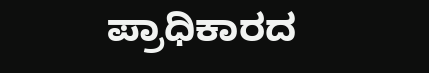ಪ್ರಾಧಿಕಾರದ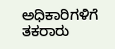ಅಧಿಕಾರಿಗಳಿಗೆ ತಕರಾರು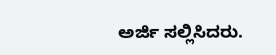ಅರ್ಜಿ ಸಲ್ಲಿಸಿದರು.